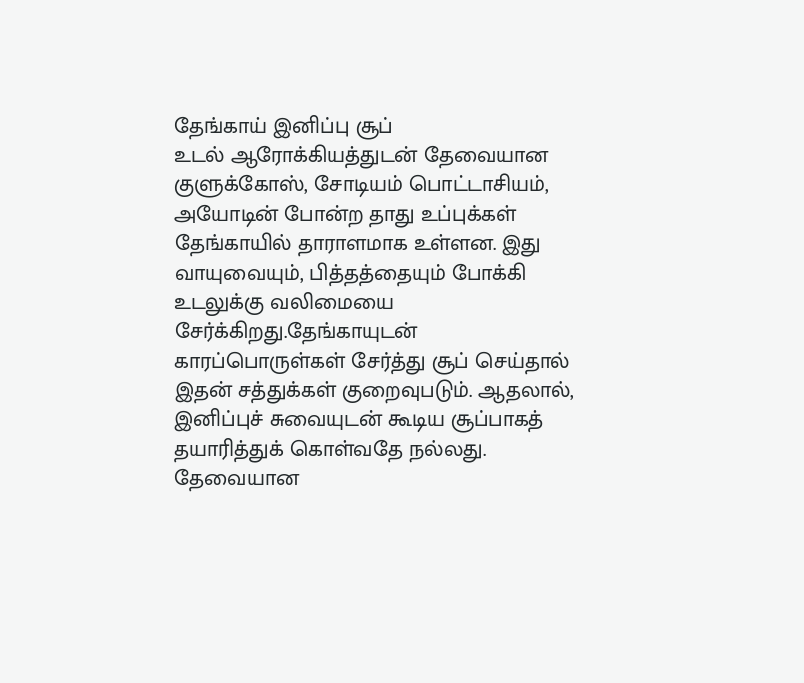தேங்காய் இனிப்பு சூப்
உடல் ஆரோக்கியத்துடன் தேவையான குளுக்கோஸ், சோடியம் பொட்டாசியம், அயோடின் போன்ற தாது உப்புக்கள் தேங்காயில் தாராளமாக உள்ளன. இது வாயுவையும், பித்தத்தையும் போக்கி உடலுக்கு வலிமையை சேர்க்கிறது.தேங்காயுடன் காரப்பொருள்கள் சேர்த்து சூப் செய்தால் இதன் சத்துக்கள் குறைவுபடும். ஆதலால், இனிப்புச் சுவையுடன் கூடிய சூப்பாகத் தயாரித்துக் கொள்வதே நல்லது.
தேவையான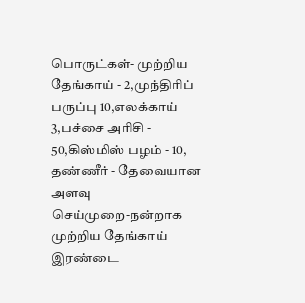பொருட்கள்- முற்றிய தேங்காய் - 2,முந்திரிப் பருப்பு 10,எலக்காய் 3,பச்சை அரிசி - 50,கிஸ்மிஸ் பழம் - 10,
தண்ணீர் - தேவையான அளவு
செய்முறை-நன்றாக முற்றிய தேங்காய் இரண்டை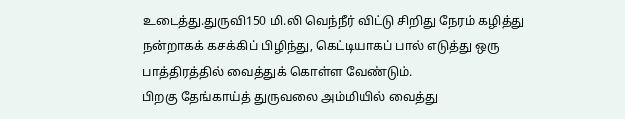உடைத்து.துருவி150 மி.லி வெந்நீர் விட்டு சிறிது நேரம் கழித்து நன்றாகக் கசக்கிப் பிழிந்து, கெட்டியாகப் பால் எடுத்து ஒரு பாத்திரத்தில் வைத்துக் கொள்ள வேண்டும்.
பிறகு தேங்காய்த் துருவலை அம்மியில் வைத்து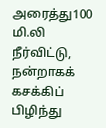அரைத்து100 மி.லி நீர்விட்டு, நன்றாகக் கசக்கிப் பிழிந்து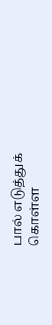பால் எடுத்துக் கொள்ள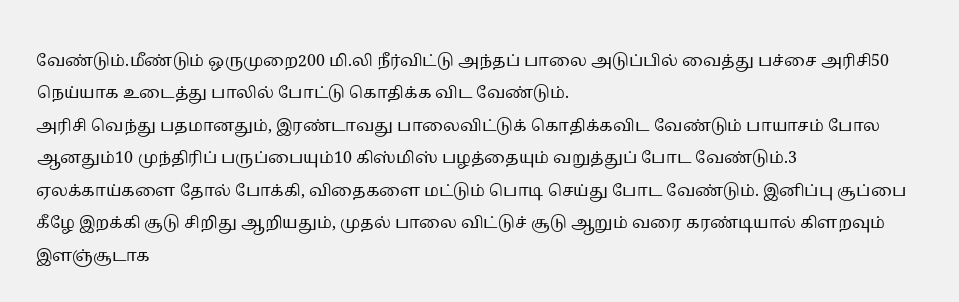வேண்டும்.மீண்டும் ஒருமுறை200 மி.லி நீர்விட்டு அந்தப் பாலை அடுப்பில் வைத்து பச்சை அரிசி50 நெய்யாக உடைத்து பாலில் போட்டு கொதிக்க விட வேண்டும்.
அரிசி வெந்து பதமானதும், இரண்டாவது பாலைவிட்டுக் கொதிக்கவிட வேண்டும் பாயாசம் போல ஆனதும்10 முந்திரிப் பருப்பையும்10 கிஸ்மிஸ் பழத்தையும் வறுத்துப் போட வேண்டும்.3 ஏலக்காய்களை தோல் போக்கி, விதைகளை மட்டும் பொடி செய்து போட வேண்டும். இனிப்பு சூப்பை கீழே இறக்கி சூடு சிறிது ஆறியதும், முதல் பாலை விட்டுச் சூடு ஆறும் வரை கரண்டியால் கிளறவும் இளஞ்சூடாக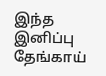இந்த இனிப்பு தேங்காய்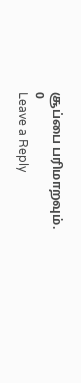சூப்பை பரிமாறவும்.
0
Leave a Reply